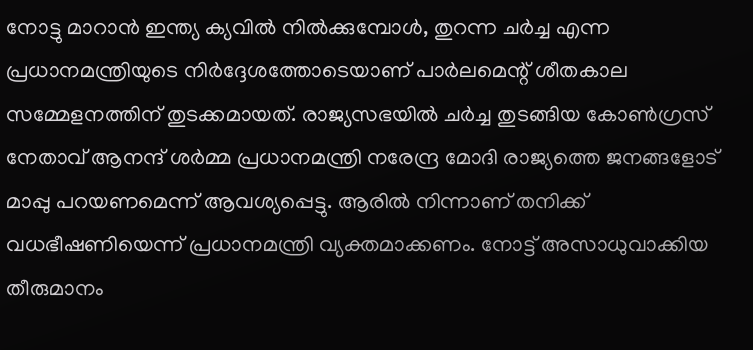നോട്ടു മാറാന്‍ ഇന്ത്യ ക്യവില്‍ നില്‍ക്കുമ്പോള്‍, തുറന്ന ചര്‍ച്ച എന്ന പ്രധാനമന്ത്രിയുടെ നിര്‍ദ്ദേശത്തോടെയാണ് പാര്‍ലമെന്റ് ശീതകാല സമ്മേളനത്തിന് തുടക്കമായത്. രാജ്യസഭയില്‍ ചര്‍ച്ച തുടങ്ങിയ കോണ്‍ഗ്രസ് നേതാവ് ആനന്ദ് ശര്‍മ്മ പ്രധാനമന്ത്രി നരേന്ദ്ര മോദി രാജ്യത്തെ ജനങ്ങളോട് മാപ്പു പറയണമെന്ന് ആവശ്യപ്പെട്ടു. ആരില്‍ നിന്നാണ് തനിക്ക് വധഭീഷണിയെന്ന് പ്രധാനമന്ത്രി വ്യക്തമാക്കണം. നോട്ട് അസാധുവാക്കിയ തീരുമാനം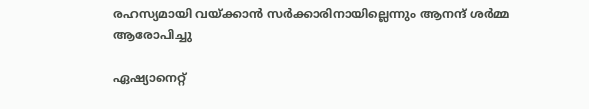രഹസ്യമായി വയ്ക്കാന്‍ സര്‍ക്കാരിനായില്ലെന്നും ആനന്ദ് ശര്‍മ്മ ആരോപിച്ചു

ഏഷ്യാനെറ്റ്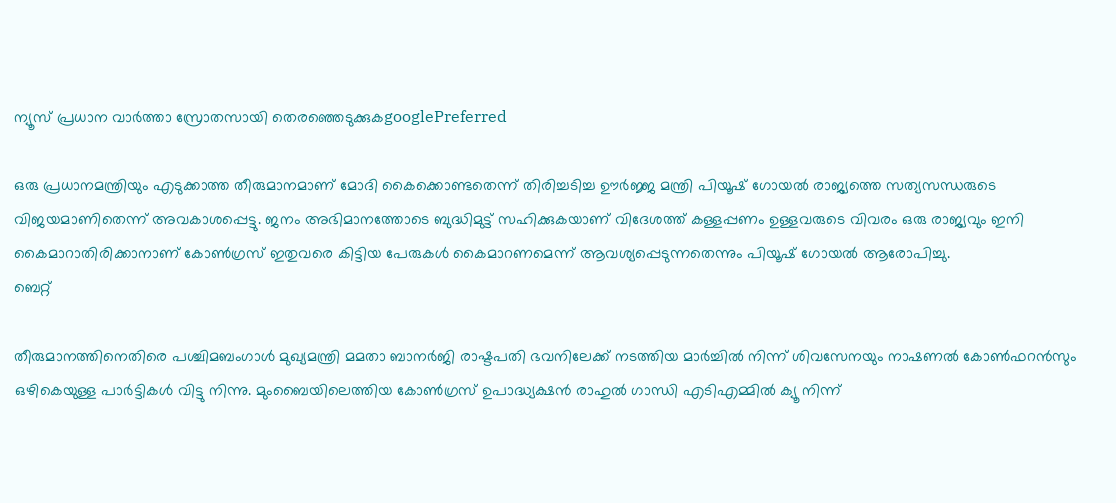ന്യൂസ് പ്രധാന വാർത്താ സ്രോതസായി തെരഞ്ഞെടുക്കുകgooglePreferred

ഒരു പ്രധാനമന്ത്രിയും എടുക്കാത്ത തീരുമാനമാണ് മോദി കൈക്കൊണ്ടതെന്ന് തിരിച്ചടിച്ച ഊര്‍ജ്ജ മന്ത്രി പിയൂഷ് ഗോയല്‍ രാജ്യത്തെ സത്യസന്ധരുടെ വിജയമാണിതെന്ന് അവകാശപ്പെട്ടു. ജനം അഭിമാനത്തോടെ ബുദ്ധിമുട്ട് സഹിക്കുകയാണ് വിദേശത്ത് കള്ളപ്പണം ഉള്ളവരുടെ വിവരം ഒരു രാജ്യവും ഇനി കൈമാറാതിരിക്കാനാണ് കോണ്‍ഗ്രസ് ഇതുവരെ കിട്ടിയ പേരുകള്‍ കൈമാറണമെന്ന് ആവശ്യപ്പെടുന്നതെന്നും പിയൂഷ് ഗോയല്‍ ആരോപിച്ചു.
ബെറ്റ്

തീരുമാനത്തിനെതിരെ പശ്ചിമബംഗാള്‍ മുഖ്യമന്ത്രി മമതാ ബാനര്‍ജി രാഷ്ടപതി ഭവനിലേക്ക് നടത്തിയ മാര്‍ച്ചില്‍ നിന്ന് ശിവസേനയും നാഷണല്‍ കോണ്‍ഫറന്‍സും ഒഴികെയുള്ള പാര്‍ട്ടികള്‍ വിട്ടു നിന്നു. മുംബൈയിലെത്തിയ കോണ്‍ഗ്രസ് ഉപാദ്ധ്യക്ഷന്‍ രാഹുല്‍ ഗാന്ധി എടിഎമ്മില്‍ ക്യൂ നിന്ന്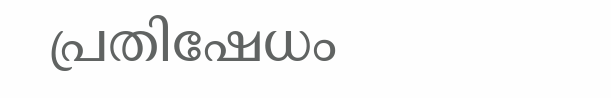പ്രതിഷേധം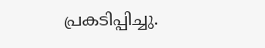പ്രകടിപ്പിച്ചു.